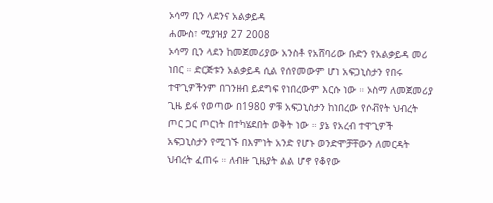ኦሳማ ቢን ላደንና አልቃይዳ
ሐሙስ፣ ሚያዝያ 27 2008
ኦሳማ ቢን ላደን ከመጀመሪያው አንስቶ የአሸባሪው ቡድን የአልቃይዳ መሪ ነበር ። ድርጅቱን አልቃይዳ ሲል የሰየመውም ሆነ አፍጋኒስታን የበሩ ተዋጊዎችንም በገንዘብ ይደግፍ የነበረውም እርሱ ነው ። ኦስማ ለመጀመሪያ ጊዜ ይፋ የወጣው በ1980 ዎቹ አፍጋኒስታን ከነበረው የሶቭየት ህብረት ጦር ጋር ጦርነት በተካሄደበት ወቅት ነው ። ያኔ የአረብ ተዋጊዎች አፍጋኒስታን የሚገኙ በእምነት አንድ የሆኑ ወንድሞቻቸውን ለመርዳት ህብረት ፈጠሩ ። ለብዙ ጊዜያት ልል ሆኖ የቆየው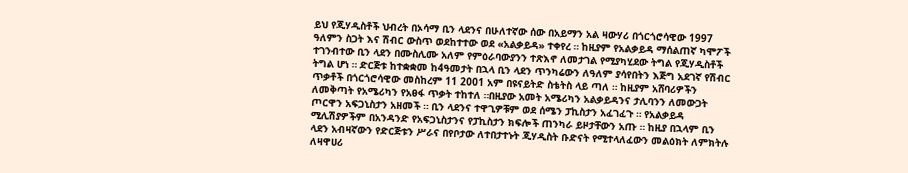ይህ የጂሃዲስቶች ህብረት በኦሳማ ቢን ላደንና በሁለተኛው ሰው በአይማን አል ዛውሃሪ በጎርጎሮሳዊው 1997 ዓለምን ስጋት እና ሽብር ውስጥ ወደከተተው ወደ «አልቃይዳ» ተቀየረ ። ከዚያም የአልቃይዳ ማሰልጠኛ ካሞፖች ተገንብተው ቢን ላደን በሙስሊሙ አለም የምዕራባውያንን ተጽእኖ ለመታገል የሚያካሂደው ትግል የጂሃዲስቶች ትግል ሆነ ። ድርጅቱ ከተቋቋመ ከ4ዓመታት በኋላ ቢን ላደን ጥንካሬውን ለዓለም ያሳየበትን እጅግ አደገኛ የሽብር ጥቃቶች በጎርጎሮሳዊው መስከረም 11 2001 አም በዩናይትድ ስቴትስ ላይ ጣለ ። ከዚያም አሸባሪዎችን ለመቅጣት የአሜሪካን የአፀፋ ጥቃት ተከተለ ።በዚያው አመት አሜሪካን አልቃይዳንና ታሊባንን ለመውጋት ጦርዋን አፍጋኒስታን አዘመች ። ቢን ላደንና ተዋጊዎቹም ወደ ሰሜን ፓኪስታን አፈገፈጉ ። የአልቃይዳ ሚሊሽያዎችም በአንዳንድ የአፍጋኒስታንና የፓኪስታን ክፍሎች ጠንካራ ይዞታቸውን አጡ ። ከዚያ በኋላም ቢን ላደን አብዛኛውን የድርጅቱን ሥራና በየቦታው ለተበታተኑት ጂሃዲስት ቡድናት የሚተላለፈውን መልዕክት ለምክትሉ ለዛዋሀሪ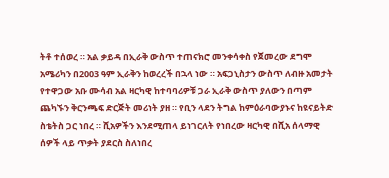ትቶ ተሰወረ ። አል ቃይዳ በኢራቅ ውስጥ ተጠናክሮ መንቀሳቀስ የጀመረው ደግሞ አሜሪካን በ2003 ዓም ኢራቅን ከወረረች በኋላ ነው ። አፍጋኒስታን ውስጥ ለብዙ አመታት የተዋጋው አቡ ሙሳብ አል ዛርካዊ ከተባባሪዎቹ ጋራ ኢራቅ ውስጥ ያለውን በጣም ጨካኙን ቅርንጫፍ ድርጅት መሪነት ያዘ ። የቢን ላደን ትግል ከምዕራባውያኑና ከዩናይትድ ስቴትስ ጋር ነበረ ። ሺአዎችን እንደሚጠላ ይነገርለት የነበረው ዛርካዊ በሺአ ሰላማዊ ሰዎች ላይ ጥቃት ያደርስ ስለነበረ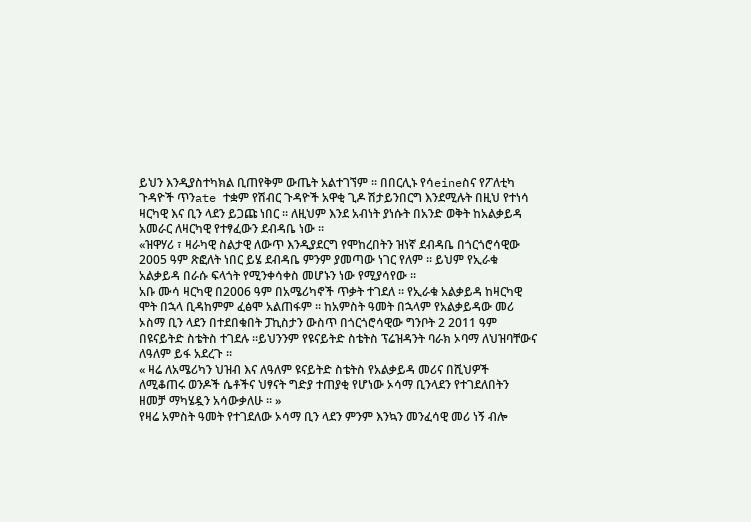ይህን እንዲያስተካክል ቢጠየቅም ውጤት አልተገኘም ። በበርሊኑ የሳeineስና የፖለቲካ ጉዳዮች ጥንate ተቋም የሽብር ጉዳዮች አዋቂ ጊዶ ሽታይንበርግ እንደሚሉት በዚህ የተነሳ ዛርካዊ እና ቢን ላደን ይጋጩ ነበር ። ለዚህም እንደ አብነት ያነሱት በአንድ ወቅት ከአልቃይዳ አመራር ለዛርካዊ የተፃፈውን ደብዳቤ ነው ።
«ዝዋሃሪ ፣ ዛራካዊ ስልታዊ ለውጥ እንዲያደርግ የሞከረበትን ዝነኛ ደብዳቤ በጎርጎሮሳዊው 2005 ዓም ጽፎለት ነበር ይሄ ደብዳቤ ምንም ያመጣው ነገር የለም ። ይህም የኢራቁ አልቃይዳ በራሱ ፍላጎት የሚንቀሳቀስ መሆኑን ነው የሚያሳየው ።
አቡ ሙሳ ዛርካዊ በ2006 ዓም በአሜሪካኖች ጥቃት ተገደለ ። የኢራቁ አልቃይዳ ከዛርካዊ ሞት በኋላ ቢዳከምም ፈፅሞ አልጠፋም ። ከአምስት ዓመት በኋላም የአልቃይዳው መሪ ኦስማ ቢን ላደን በተደበቁበት ፓኪስታን ውስጥ በጎርጎሮሳዊው ግንቦት 2 2011 ዓም በዩናይትድ ስቴትስ ተገደሉ ።ይህንንም የዩናይትድ ስቴትስ ፕሬዝዳንት ባራክ ኦባማ ለህዝባቸውና ለዓለም ይፋ አደረጉ ።
« ዛሬ ለአሜሪካን ህዝብ እና ለዓለም ዩናይትድ ስቴትስ የአልቃይዳ መሪና በሺህዎች ለሚቆጠሩ ወንዶች ሴቶችና ህፃናት ግድያ ተጠያቂ የሆነው ኦሳማ ቢንላደን የተገደለበትን ዘመቻ ማካሄዷን አሳውቃለሁ ። »
የዛሬ አምስት ዓመት የተገደለው ኦሳማ ቢን ላደን ምንም እንኳን መንፈሳዊ መሪ ነኝ ብሎ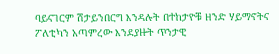ባይናገርም ሽታይንበርግ እንዳሉት በተከታዮቹ ዘንድ ሃይማኖትና ፖለቲካን አጣምረው እንደያዙት ጥንታዊ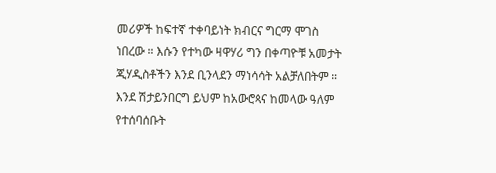መሪዎች ከፍተኛ ተቀባይነት ክብርና ግርማ ሞገስ ነበረው ። እሱን የተካው ዛዋሃሪ ግን በቀጣዮቹ አመታት ጂሃዲስቶችን እንደ ቢንላደን ማነሳሳት አልቻለበትም ። እንደ ሽታይንበርግ ይህም ከአውሮጳና ከመላው ዓለም የተሰባሰቡት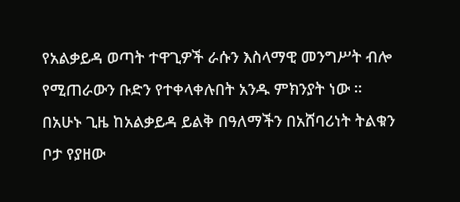የአልቃይዳ ወጣት ተዋጊዎች ራሱን እስላማዊ መንግሥት ብሎ የሚጠራውን ቡድን የተቀላቀሉበት አንዱ ምክንያት ነው ። በአሁኑ ጊዜ ከአልቃይዳ ይልቅ በዓለማችን በአሸባሪነት ትልቁን ቦታ የያዘው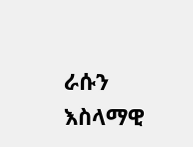ራሱን እስላማዊ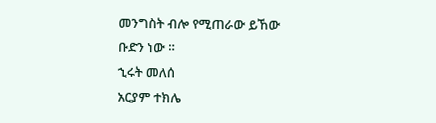መንግስት ብሎ የሚጠራው ይኸው ቡድን ነው ።
ኂሩት መለሰ
አርያም ተክሌ